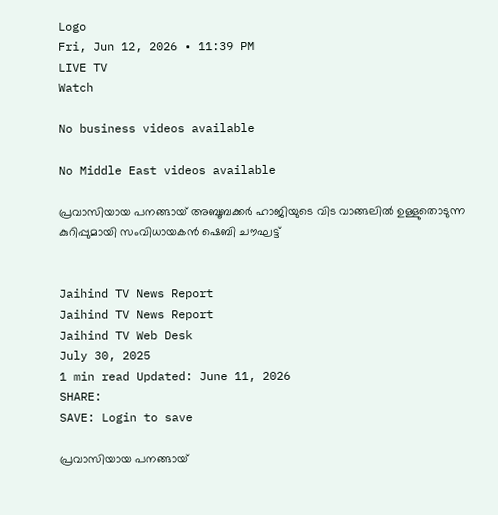Logo
Fri, Jun 12, 2026 • 11:39 PM
LIVE TV
Watch

No business videos available

No Middle East videos available

പ്രവാസിയായ പനങ്ങായ് അബൂബക്കര്‍ ഹാജിയുടെ വിട വാങ്ങലില്‍ ഉള്ളുതൊടുന്ന കുറിപ്പുമായി സംവിധായകന്‍ ഷെബി ചൗഘട്ട്


Jaihind TV News Report
Jaihind TV News Report
Jaihind TV Web Desk
July 30, 2025
1 min read Updated: June 11, 2026
SHARE:
SAVE: Login to save

പ്രവാസിയായ പനങ്ങായ്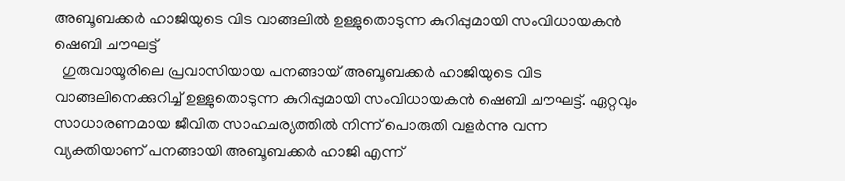അബൂബക്കര്‍ ഹാജിയുടെ വിട വാങ്ങലില്‍ ഉള്ളുതൊടുന്ന കുറിപ്പുമായി സംവിധായകന്‍ ഷെബി ചൗഘട്ട്
  ഗുരുവായൂരിലെ പ്രവാസിയായ പനങ്ങായ് അബൂബക്കര്‍ ഹാജിയുടെ വിട വാങ്ങലിനെക്കുറിച്ച് ഉള്ളുതൊടുന്ന കുറിപ്പുമായി സംവിധായകന്‍ ഷെബി ചൗഘട്ട്. ഏറ്റവും സാധാരണമായ ജീവിത സാഹചര്യത്തില്‍ നിന്ന് പൊരുതി വളര്‍ന്നു വന്ന വ്യക്തിയാണ് പനങ്ങായി അബൂബക്കര്‍ ഹാജി എന്ന്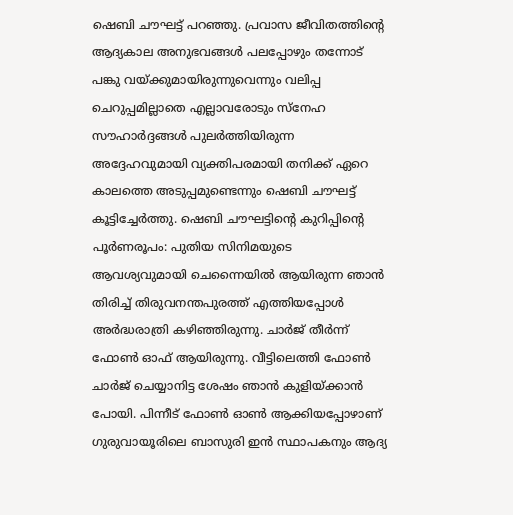ഷെബി ചൗഘട്ട് പറഞ്ഞു. പ്രവാസ ജീവിതത്തിന്റെ ആദ്യകാല അനുഭവങ്ങള്‍ പലപ്പോഴും തന്നോട് പങ്കു വയ്ക്കുമായിരുന്നുവെന്നും വലിപ്പ ചെറുപ്പമില്ലാതെ എല്ലാവരോടും സ്‌നേഹ സൗഹാര്‍ദ്ദങ്ങള്‍ പുലര്‍ത്തിയിരുന്ന അദ്ദേഹവുമായി വ്യക്തിപരമായി തനിക്ക് ഏറെ കാലത്തെ അടുപ്പമുണ്ടെന്നും ഷെബി ചൗഘട്ട് കൂട്ടിച്ചേര്‍ത്തു. ഷെബി ചൗഘട്ടിന്റെ കുറിപ്പിന്റെ പൂര്‍ണരൂപം: പുതിയ സിനിമയുടെ ആവശ്യവുമായി ചെന്നൈയില്‍ ആയിരുന്ന ഞാന്‍ തിരിച്ച് തിരുവനന്തപുരത്ത് എത്തിയപ്പോള്‍ അര്‍ദ്ധരാത്രി കഴിഞ്ഞിരുന്നു. ചാര്‍ജ് തീര്‍ന്ന് ഫോണ്‍ ഓഫ് ആയിരുന്നു. വീട്ടിലെത്തി ഫോണ്‍ ചാര്‍ജ് ചെയ്യാനിട്ട ശേഷം ഞാന്‍ കുളിയ്ക്കാന്‍ പോയി. പിന്നീട് ഫോണ്‍ ഓണ്‍ ആക്കിയപ്പോഴാണ് ഗുരുവായൂരിലെ ബാസുരി ഇന്‍ സ്ഥാപകനും ആദ്യ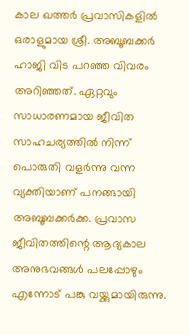കാല ഖത്തര്‍ പ്രവാസികളില്‍ ഒരാളുമായ ശ്രീ. അബൂബക്കര്‍ ഹാജി വിട പറഞ്ഞ വിവരം അറിഞ്ഞത്. ഏറ്റവും സാധാരണമായ ജീവിത സാഹചര്യത്തില്‍ നിന്ന് പൊരുതി വളര്‍ന്നു വന്ന വ്യക്തിയാണ് പനങ്ങായി അബൂബക്കര്‍ക്ക. പ്രവാസ ജീവിതത്തിന്റെ ആദ്യകാല അനുഭവങ്ങള്‍ പലപ്പോഴും എന്നോട് പങ്കു വയ്ക്കുമായിരുന്നു.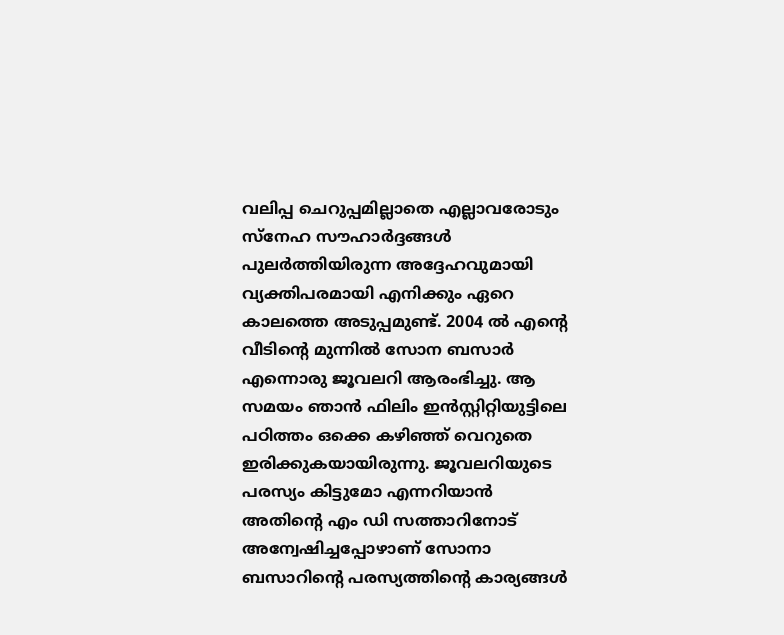വലിപ്പ ചെറുപ്പമില്ലാതെ എല്ലാവരോടും സ്‌നേഹ സൗഹാര്‍ദ്ദങ്ങള്‍ പുലര്‍ത്തിയിരുന്ന അദ്ദേഹവുമായി വ്യക്തിപരമായി എനിക്കും ഏറെ കാലത്തെ അടുപ്പമുണ്ട്. 2004 ല്‍ എന്റെ വീടിന്റെ മുന്നില്‍ സോന ബസാര്‍ എന്നൊരു ജൂവലറി ആരംഭിച്ചു. ആ സമയം ഞാന്‍ ഫിലിം ഇന്‍സ്റ്റിറ്റിയുട്ടിലെ പഠിത്തം ഒക്കെ കഴിഞ്ഞ് വെറുതെ ഇരിക്കുകയായിരുന്നു. ജൂവലറിയുടെ പരസ്യം കിട്ടുമോ എന്നറിയാന്‍ അതിന്റെ എം ഡി സത്താറിനോട് അന്വേഷിച്ചപ്പോഴാണ് സോനാ ബസാറിന്റെ പരസ്യത്തിന്റെ കാര്യങ്ങള്‍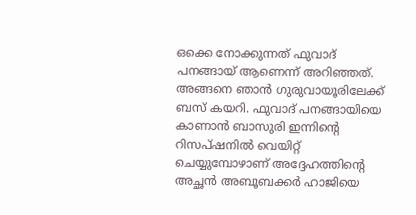ഒക്കെ നോക്കുന്നത് ഫുവാദ് പനങ്ങായ് ആണെന്ന് അറിഞ്ഞത്. അങ്ങനെ ഞാന്‍ ഗുരുവായൂരിലേക്ക് ബസ് കയറി. ഫുവാദ് പനങ്ങായിയെ കാണാന്‍ ബാസുരി ഇന്നിന്റെ റിസപ്ഷനില്‍ വെയിറ്റ് ചെയ്യുമ്പോഴാണ് അദ്ദേഹത്തിന്റെ അച്ഛന്‍ അബൂബക്കര്‍ ഹാജിയെ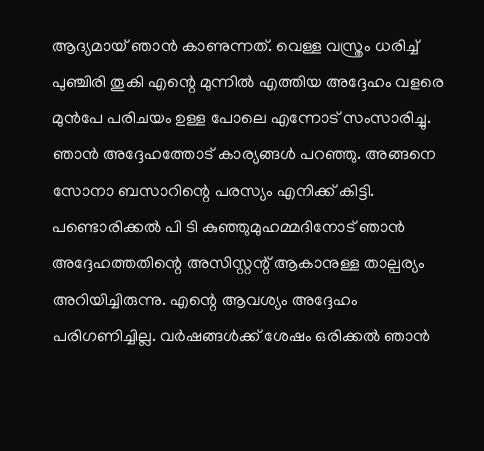ആദ്യമായ് ഞാന്‍ കാണുന്നത്. വെള്ള വസ്ത്രം ധരിച്ച് പുഞ്ചിരി തൂകി എന്റെ മുന്നില്‍ എത്തിയ അദ്ദേഹം വളരെ മുന്‍പേ പരിചയം ഉള്ള പോലെ എന്നോട് സംസാരിച്ചു. ഞാന്‍ അദ്ദേഹത്തോട് കാര്യങ്ങള്‍ പറഞ്ഞു. അങ്ങനെ സോനാ ബസാറിന്റെ പരസ്യം എനിക്ക് കിട്ടി. പണ്ടൊരിക്കല്‍ പി ടി കുഞ്ഞുമുഹമ്മദിനോട് ഞാന്‍ അദ്ദേഹത്തതിന്റെ അസിസ്റ്റന്റ് ആകാനുള്ള താല്പര്യം അറിയിച്ചിരുന്നു. എന്റെ ആവശ്യം അദ്ദേഹം പരിഗണിച്ചില്ല. വര്‍ഷങ്ങള്‍ക്ക് ശേഷം ഒരിക്കല്‍ ഞാന്‍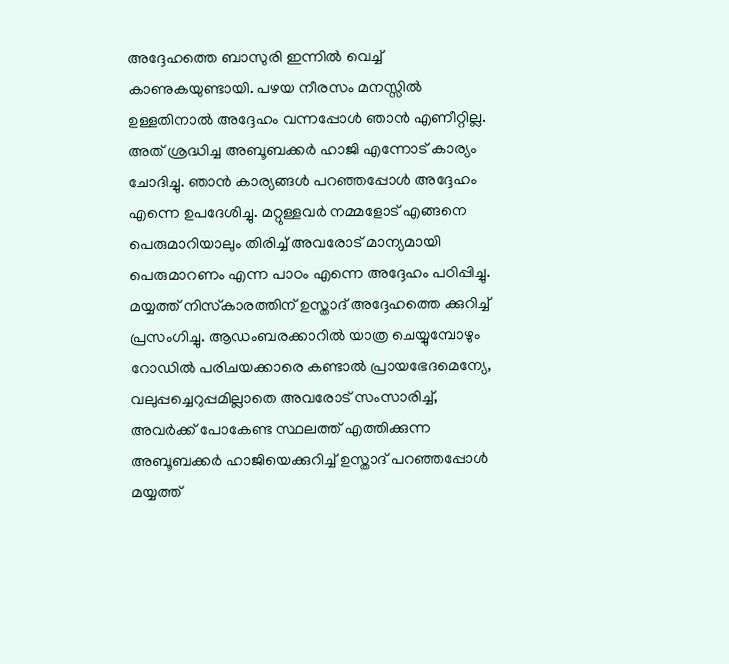അദ്ദേഹത്തെ ബാസുരി ഇന്നില്‍ വെച്ച് കാണുകയുണ്ടായി. പഴയ നീരസം മനസ്സില്‍ ഉള്ളതിനാല്‍ അദ്ദേഹം വന്നപ്പോള്‍ ഞാന്‍ എണീറ്റില്ല. അത് ശ്രദ്ധിച്ച അബൂബക്കര്‍ ഹാജി എന്നോട് കാര്യം ചോദിച്ചു. ഞാന്‍ കാര്യങ്ങള്‍ പറഞ്ഞപ്പോള്‍ അദ്ദേഹം എന്നെ ഉപദേശിച്ചു. മറ്റുള്ളവര്‍ നമ്മളോട് എങ്ങനെ പെരുമാറിയാലും തിരിച്ച് അവരോട് മാന്യമായി പെരുമാറണം എന്ന പാഠം എന്നെ അദ്ദേഹം പഠിപ്പിച്ചു. മയ്യത്ത് നിസ്‌കാരത്തിന് ഉസ്താദ് അദ്ദേഹത്തെ ക്കുറിച്ച് പ്രസംഗിച്ചു. ആഡംബരക്കാറില്‍ യാത്ര ചെയ്യുമ്പോഴും റോഡില്‍ പരിചയക്കാരെ കണ്ടാല്‍ പ്രായഭേദമെന്യേ, വലുപ്പച്ചെറുപ്പമില്ലാതെ അവരോട് സംസാരിച്ച്, അവര്‍ക്ക് പോകേണ്ട സ്ഥലത്ത് എത്തിക്കുന്ന അബൂബക്കര്‍ ഹാജിയെക്കുറിച്ച് ഉസ്താദ് പറഞ്ഞപ്പോള്‍ മയ്യത്ത്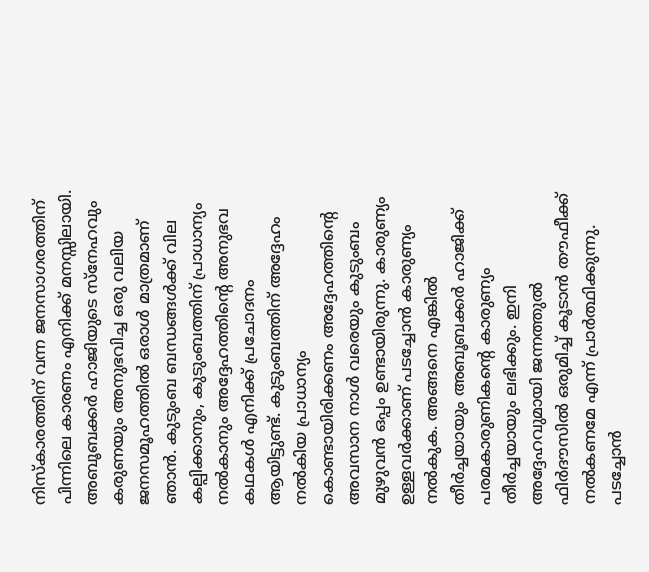നിസ്‌കാരത്തിന് വന്ന ജനസാഗരത്തിന് പിന്നിലെ കാരണം എനിക്ക് മനസ്സിലായി. അബൂബക്കര്‍ ഹാജിയുടെ സ്‌നേഹവും കരുണയും അനുഭവിച്ച ഒരു വലിയ ജനസമൂഹത്തില്‍ ഒരാള്‍ മാത്രമാണ് ഞാന്‍. കുടുംബ ബന്ധങ്ങള്‍ക്ക് വില കല്പിക്കാനും, കുടുംബത്തിന് പ്രാധാന്യം നല്‍കാനും അദ്ദേഹത്തിന്റെ അനുഭവ കഥകള്‍ എനിക്ക് പ്രചോദനം ആയിട്ടുണ്ട്. കുടുംബത്തിന് അദ്ദേഹം നല്‍കിയ പ്രാധാന്യം കൊണ്ടായിരിക്കണം അദ്ദേഹത്തിന്റെ അവസാന നാള്‍ വരെയും കുടുംബം മുഴുവന്‍ ഒപ്പം ഉണ്ടായിരുന്നു. കാരുണ്യം ഉള്ളവര്‍ക്കാണ് പടച്ചോന്‍ കാരുണ്യം നല്‍കുക. അങ്ങനെ എങ്കില്‍ തീര്‍ച്ചയായും അബൂബക്കര്‍ ഹാജിക്ക് പരമകാരുണികന്റെ കാരുണ്യം തീര്‍ച്ചയായും ലഭിക്കും. ഇനി അദ്ദേഹവുമായി ജന്നത്തുല്‍ ഫിര്‍ദൗസില്‍ ഒരുമിച്ച് കൂടാന്‍ തൗഫീക്ക് നല്‍കണമേ എന്ന് പ്രാര്‍ത്ഥിക്കുന്നു. പടച്ചോന്‍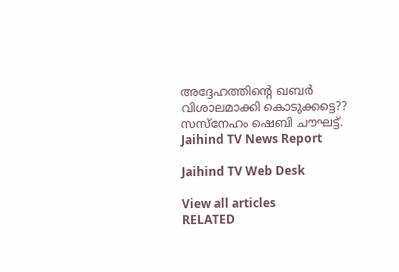അദ്ദേഹത്തിന്റെ ഖബര്‍ വിശാലമാക്കി കൊടുക്കട്ടെ?? സസ്‌നേഹം ഷെബി ചൗഘട്ട്.
Jaihind TV News Report

Jaihind TV Web Desk

View all articles
RELATED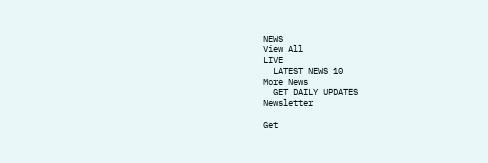NEWS
View All
LIVE
  LATEST NEWS 10
More News
  GET DAILY UPDATES
Newsletter

Get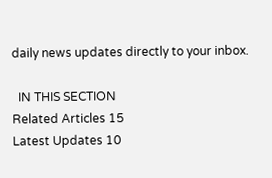daily news updates directly to your inbox.

  IN THIS SECTION
Related Articles 15
Latest Updates 10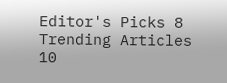Editor's Picks 8
Trending Articles 10